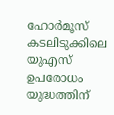ഹോർമൂസ് കടലിടുക്കിലെ യുഎസ് ഉപരോധം യുദ്ധത്തിന്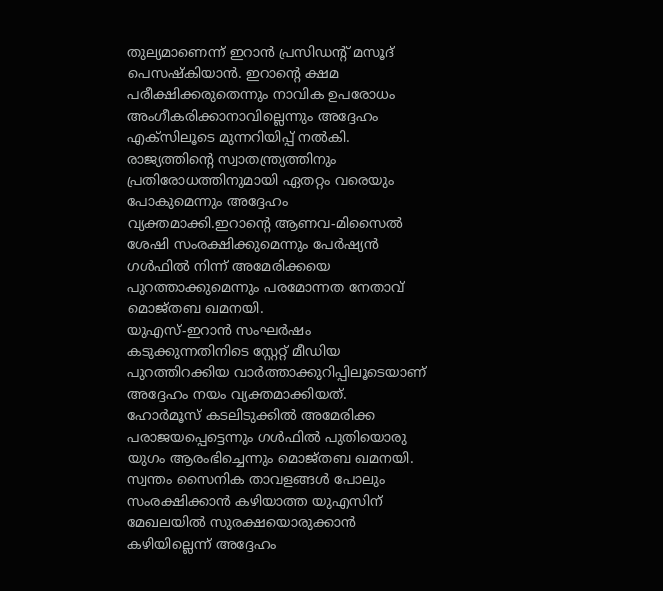തുല്യമാണെന്ന് ഇറാൻ പ്രസിഡൻ്റ് മസൂദ് പെസഷ്കിയാൻ. ഇറാന്റെ ക്ഷമ പരീക്ഷിക്കരുതെന്നും നാവിക ഉപരോധം അംഗീകരിക്കാനാവില്ലെന്നും അദ്ദേഹം എക്സിലൂടെ മുന്നറിയിപ്പ് നൽകി.
രാജ്യത്തിന്റെ സ്വാതന്ത്ര്യത്തിനും പ്രതിരോധത്തിനുമായി ഏതറ്റം വരെയും പോകുമെന്നും അദ്ദേഹം വ്യക്തമാക്കി.ഇറാന്റെ ആണവ-മിസൈൽ ശേഷി സംരക്ഷിക്കുമെന്നും പേർഷ്യൻ ഗൾഫിൽ നിന്ന് അമേരിക്കയെ പുറത്താക്കുമെന്നും പരമോന്നത നേതാവ് മൊജ്തബ ഖമനയി.
യുഎസ്-ഇറാൻ സംഘർഷം കടുക്കുന്നതിനിടെ സ്റ്റേറ്റ് മീഡിയ പുറത്തിറക്കിയ വാർത്താക്കുറിപ്പിലൂടെയാണ് അദ്ദേഹം നയം വ്യക്തമാക്കിയത്.
ഹോർമൂസ് കടലിടുക്കിൽ അമേരിക്ക പരാജയപ്പെട്ടെന്നും ഗൾഫിൽ പുതിയൊരു യുഗം ആരംഭിച്ചെന്നും മൊജ്തബ ഖമനയി. സ്വന്തം സൈനിക താവളങ്ങൾ പോലും സംരക്ഷിക്കാൻ കഴിയാത്ത യുഎസിന് മേഖലയിൽ സുരക്ഷയൊരുക്കാൻ കഴിയില്ലെന്ന് അദ്ദേഹം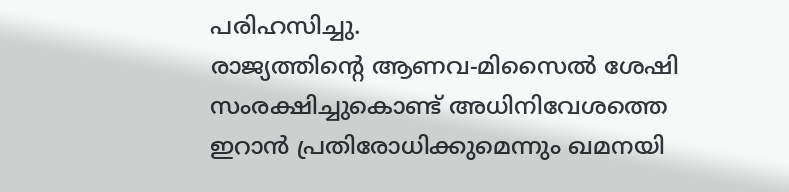പരിഹസിച്ചു.
രാജ്യത്തിന്റെ ആണവ-മിസൈൽ ശേഷി സംരക്ഷിച്ചുകൊണ്ട് അധിനിവേശത്തെ ഇറാൻ പ്രതിരോധിക്കുമെന്നും ഖമനയി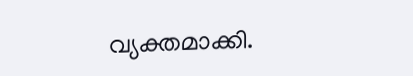വ്യക്തമാക്കി.